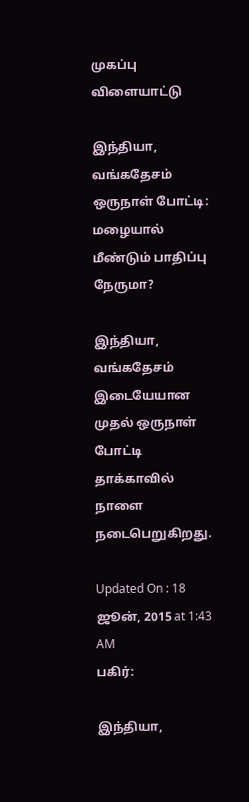முகப்பு
விளையாட்டு

இந்தியா, வங்கதேசம் ஒருநாள் போட்டி: மழையால் மீண்டும் பாதிப்பு நேருமா?

இந்தியா, வங்கதேசம் இடையேயான முதல் ஒருநாள் போட்டி தாக்காவில் நாளை நடைபெறுகிறது.

Updated On : 18 ஜூன், 2015 at 1:43 AM
பகிர்:

இந்தியா,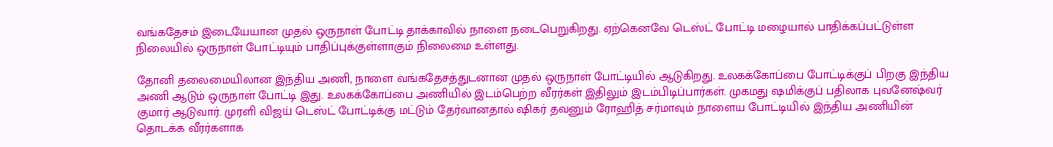வங்கதேசம் இடையேயான முதல் ஒருநாள் போட்டி தாக்காவில் நாளை நடைபெறுகிறது. ஏற்கெனவே டெஸ்ட் போட்டி மழையால் பாதிக்கப்பட்டுள்ள நிலையில் ஒருநாள் போட்டியும் பாதிப்புக்குள்ளாகும் நிலைமை உள்ளது.

தோனி தலைமையிலான இந்திய அணி, நாளை வங்கதேசத்துடனான முதல் ஒருநாள் போட்டியில் ஆடுகிறது. உலகக்கோப்பை போட்டிக்குப் பிறகு இந்திய அணி ஆடும் ஒருநாள் போட்டி இது. உலகக்கோப்பை அணியில் இடம்பெற்ற வீரர்கள் இதிலும் இடம்பிடிப்பார்கள். முகமது ஷமிக்குப் பதிலாக புவனேஷ்வர் குமார் ஆடுவார். முரளி விஜய் டெஸ்ட் போட்டிக்கு மட்டும் தேர்வானதால் ஷிகர் தவனும் ரோஹித் சர்மாவும் நாளைய போட்டியில் இந்திய அணியின் தொடக்க வீரர்களாக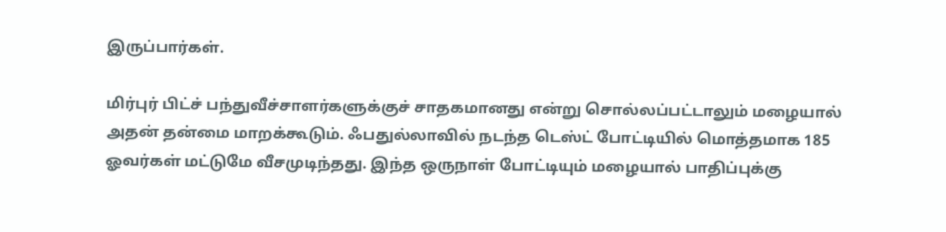இருப்பார்கள்.

மிர்புர் பிட்ச் பந்துவீச்சாளர்களுக்குச் சாதகமானது என்று சொல்லப்பட்டாலும் மழையால் அதன் தன்மை மாறக்கூடும். ஃபதுல்லாவில் நடந்த டெஸ்ட் போட்டியில் மொத்தமாக 185 ஓவர்கள் மட்டுமே வீசமுடிந்தது. இந்த ஒருநாள் போட்டியும் மழையால் பாதிப்புக்கு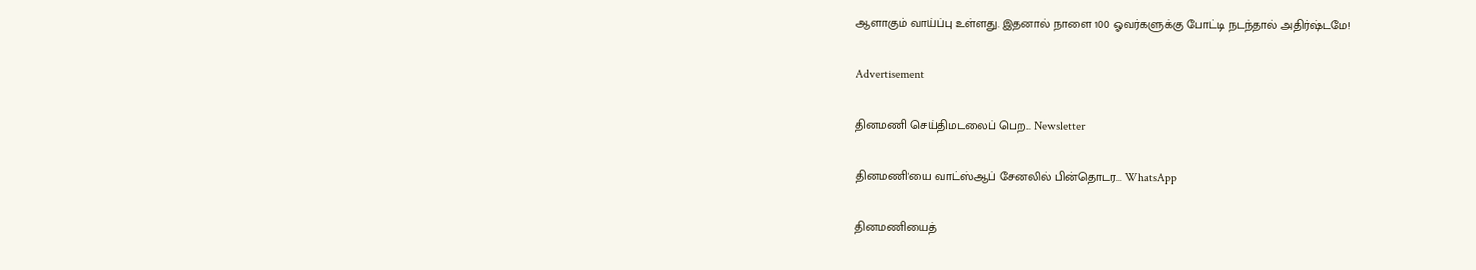ஆளாகும் வாய்ப்பு உள்ளது. இதனால் நாளை 100 ஓவர்களுக்கு போட்டி நடந்தால் அதிர்ஷ்டமே!

Advertisement

தினமணி செய்திமடலைப் பெற... Newsletter

தினமணி'யை வாட்ஸ்ஆப் சேனலில் பின்தொடர... WhatsApp

தினமணியைத்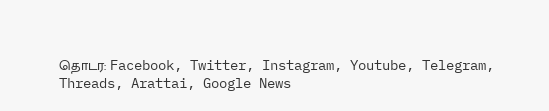தொடர: Facebook, Twitter, Instagram, Youtube, Telegram, Threads, Arattai, Google News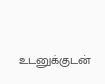உடனுக்குடன்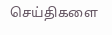செய்திகளை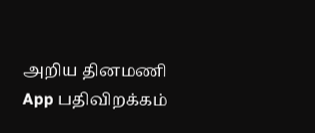அறிய தினமணி App பதிவிறக்கம்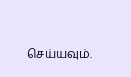செய்யவும்.